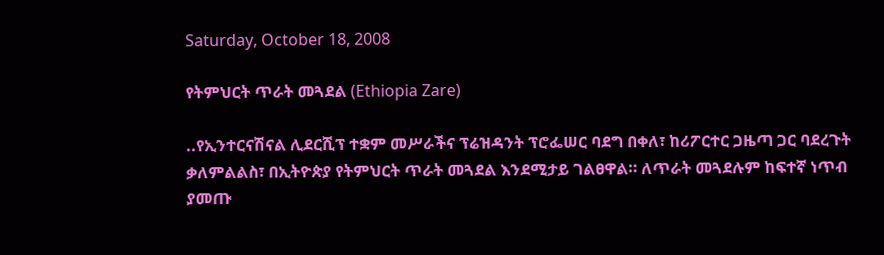Saturday, October 18, 2008

የትምህርት ጥራት መጓደል (Ethiopia Zare)

..የኢንተርናሽናል ሊደርሺፕ ተቋም መሥራችና ፕሬዝዳንት ፕሮፌሠር ባደግ በቀለ፣ ከሪፖርተር ጋዜጣ ጋር ባደረጉት ቃለምልልስ፣ በኢትዮጵያ የትምህርት ጥራት መጓደል እንደሚታይ ገልፀዋል። ለጥራት መጓደሉም ከፍተኛ ነጥብ ያመጡ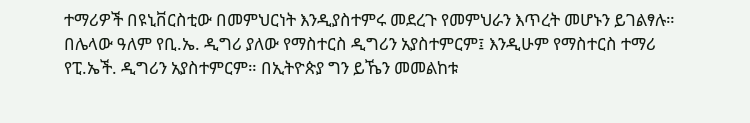ተማሪዎች በዩኒቨርስቲው በመምህርነት እንዲያስተምሩ መደረጉ የመምህራን እጥረት መሆኑን ይገልፃሉ። በሌላው ዓለም የቢ.ኤ. ዲግሪ ያለው የማስተርስ ዲግሪን አያስተምርም፤ እንዲሁም የማስተርስ ተማሪ የፒ.ኤች. ዲግሪን አያስተምርም። በኢትዮጵያ ግን ይኼን መመልከቱ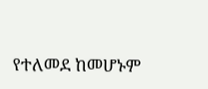የተለመደ ከመሆኑም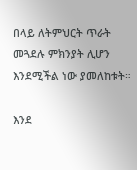በላይ ለትምህርት ጥራት መጓደሉ ምክንያት ሊሆን እንደሚችል ነው ያመለከቱት።

እንደ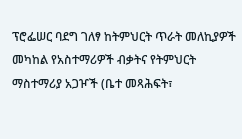ፕሮፌሠር ባደግ ገለፃ ከትምህርት ጥራት መለኪያዎች መካከል የአስተማሪዎች ብቃትና የትምህርት ማስተማሪያ አጋዦች (ቤተ መጻሕፍት፣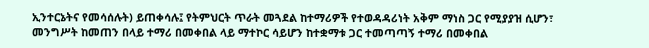ኢንተርኔትና የመሳሰሉት) ይጠቀሳሉ፤ የትምህርት ጥራት መጓደል ከተማሪዎች የተወዳዳሪነት አቅም ማነስ ጋር የሚያያዝ ሲሆን፣ መንግሥት ከመጠን በላይ ተማሪ በመቀበል ላይ ማተኮር ሳይሆን ከተቋማቱ ጋር ተመጣጣኝ ተማሪ በመቀበል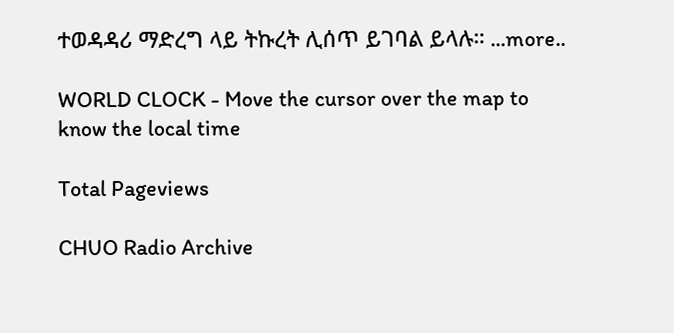ተወዳዳሪ ማድረግ ላይ ትኩረት ሊሰጥ ይገባል ይላሉ። ...more..

WORLD CLOCK - Move the cursor over the map to know the local time

Total Pageviews

CHUO Radio Archive